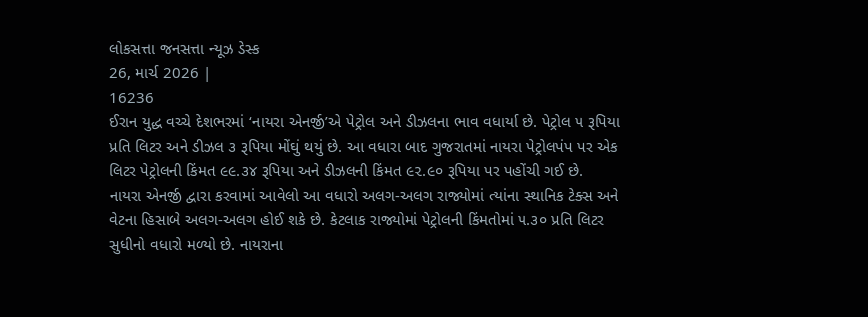લોકસત્તા જનસત્તા ન્યૂઝ ડેસ્ક
26, માર્ચ 2026 |
16236
ઈરાન યુદ્ધ વચ્ચે દેશભરમાં ‘નાયરા એનર્જી’એ પેટ્રોલ અને ડીઝલના ભાવ વધાર્યા છે. પેટ્રોલ ૫ રૂપિયા પ્રતિ લિટર અને ડીઝલ ૩ રૂપિયા મોંઘું થયું છે. આ વધારા બાદ ગુજરાતમાં નાયરા પેટ્રોલપંપ પર એક લિટર પેટ્રોલની કિંમત ૯૯.૩૪ રૂપિયા અને ડીઝલની કિંમત ૯૨.૯૦ રૂપિયા પર પહોંચી ગઈ છે.
નાયરા એનર્જી દ્વારા કરવામાં આવેલો આ વધારો અલગ-અલગ રાજ્યોમાં ત્યાંના સ્થાનિક ટેક્સ અને વેટના હિસાબે અલગ-અલગ હોઈ શકે છે. કેટલાક રાજ્યોમાં પેટ્રોલની કિંમતોમાં ૫.૩૦ પ્રતિ લિટર સુધીનો વધારો મળ્યો છે. નાયરાના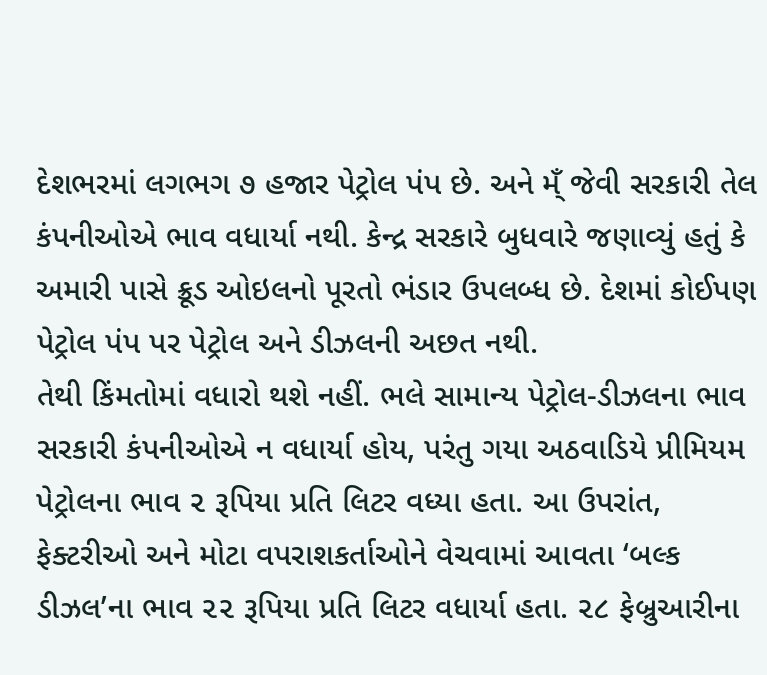દેશભરમાં લગભગ ૭ હજાર પેટ્રોલ પંપ છે. અને મ્ઁ જેવી સરકારી તેલ કંપનીઓએ ભાવ વધાર્યા નથી. કેન્દ્ર સરકારે બુધવારે જણાવ્યું હતું કે અમારી પાસે ક્રૂડ ઓઇલનો પૂરતો ભંડાર ઉપલબ્ધ છે. દેશમાં કોઈપણ પેટ્રોલ પંપ પર પેટ્રોલ અને ડીઝલની અછત નથી.
તેથી કિંમતોમાં વધારો થશે નહીં. ભલે સામાન્ય પેટ્રોલ-ડીઝલના ભાવ સરકારી કંપનીઓએ ન વધાર્યા હોય, પરંતુ ગયા અઠવાડિયે પ્રીમિયમ પેટ્રોલના ભાવ ૨ રૂપિયા પ્રતિ લિટર વધ્યા હતા. આ ઉપરાંત, ફેક્ટરીઓ અને મોટા વપરાશકર્તાઓને વેચવામાં આવતા ‘બલ્ક ડીઝલ’ના ભાવ ૨૨ રૂપિયા પ્રતિ લિટર વધાર્યા હતા. ૨૮ ફેબ્રુઆરીના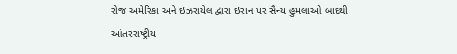રોજ અમેરિકા અને ઇઝરાયેલ દ્વારા ઇરાન પર સૈન્ય હુમલાઓ બાદથી આંતરરાષ્ટ્રીય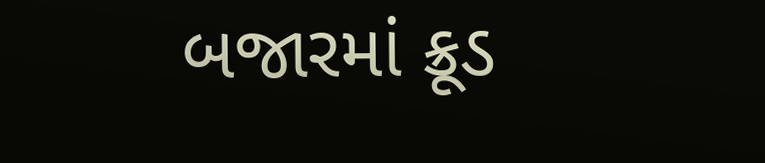બજારમાં ક્રૂડ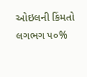ઓઇલની કિંમતો લગભગ ૫૦%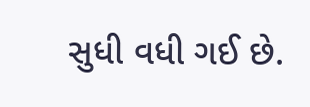સુધી વધી ગઈ છે.